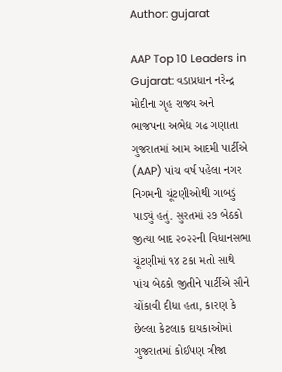Author: gujarat

AAP Top 10 Leaders in Gujarat: વડાપ્રધાન નરેન્દ્ર મોદીના ગૃહ રાજ્ય અને ભાજપના અભેદ્ય ગઢ ગણાતા ગુજરાતમાં આમ આદમી પાર્ટીએ (AAP) પાંચ વર્ષ પહેલા નગર નિગમની ચૂંટણીઓથી ગાબડું પાડ્યું હતું. સુરતમાં ૨૭ બેઠકો જીત્યા બાદ ૨૦૨૨ની વિધાનસભા ચૂંટણીમાં ૧૪ ટકા મતો સાથે પાંચ બેઠકો જીતીને પાર્ટીએ સૌને ચોંકાવી દીધા હતા, કારણ કે છેલ્લા કેટલાક દાયકાઓમાં ગુજરાતમાં કોઈપણ ત્રીજા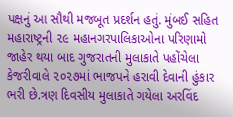પક્ષનું આ સૌથી મજબૂત પ્રદર્શન હતું. મુંબઈ સહિત મહારાષ્ટ્રની ૨૯ મહાનગરપાલિકાઓના પરિણામો જાહેર થયા બાદ ગુજરાતની મુલાકાતે પહોંચેલા કેજરીવાલે ૨૦૨૭માં ભાજપને હરાવી દેવાની હુંકાર ભરી છે.ત્રણ દિવસીય મુલાકાતે ગયેલા અરવિંદ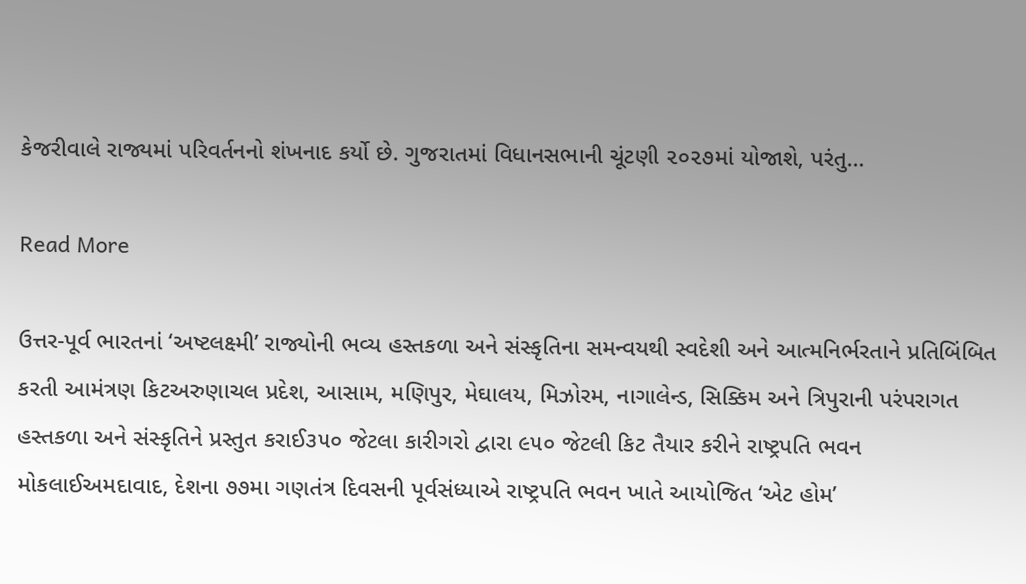કેજરીવાલે રાજ્યમાં પરિવર્તનનો શંખનાદ કર્યો છે. ગુજરાતમાં વિધાનસભાની ચૂંટણી ૨૦૨૭માં યોજાશે, પરંતુ…

Read More

ઉત્તર-પૂર્વ ભારતનાં ‘અષ્ટલક્ષ્મી’ રાજ્યોની ભવ્ય હસ્તકળા અને સંસ્કૃતિના સમન્વયથી સ્વદેશી અને આત્મનિર્ભરતાને પ્રતિબિંબિત કરતી આમંત્રણ કિટઅરુણાચલ પ્રદેશ, આસામ, મણિપુર, મેઘાલય, મિઝોરમ, નાગાલેન્ડ, સિક્કિમ અને ત્રિપુરાની પરંપરાગત હસ્તકળા અને સંસ્કૃતિને પ્રસ્તુત કરાઈ૩૫૦ જેટલા કારીગરો દ્વારા ૯૫૦ જેટલી કિટ તૈયાર કરીને રાષ્ટ્રપતિ ભવન મોકલાઈઅમદાવાદ, દેશના ૭૭મા ગણતંત્ર દિવસની પૂર્વસંધ્યાએ રાષ્ટ્રપતિ ભવન ખાતે આયોજિત ‘એટ હોમ’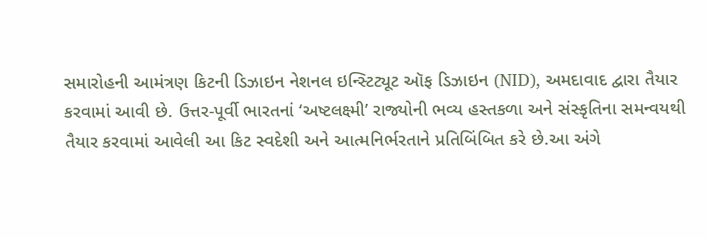સમારોહની આમંત્રણ કિટની ડિઝાઇન નેશનલ ઇન્સ્ટિટ્યૂટ ઑફ ડિઝાઇન (NID), અમદાવાદ દ્વારા તૈયાર કરવામાં આવી છે. ઉત્તર-પૂર્વી ભારતનાં ‘અષ્ટલક્ષ્મી’ રાજ્યોની ભવ્ય હસ્તકળા અને સંસ્કૃતિના સમન્વયથી તૈયાર કરવામાં આવેલી આ કિટ સ્વદેશી અને આત્મનિર્ભરતાને પ્રતિબિંબિત કરે છે.આ અંગે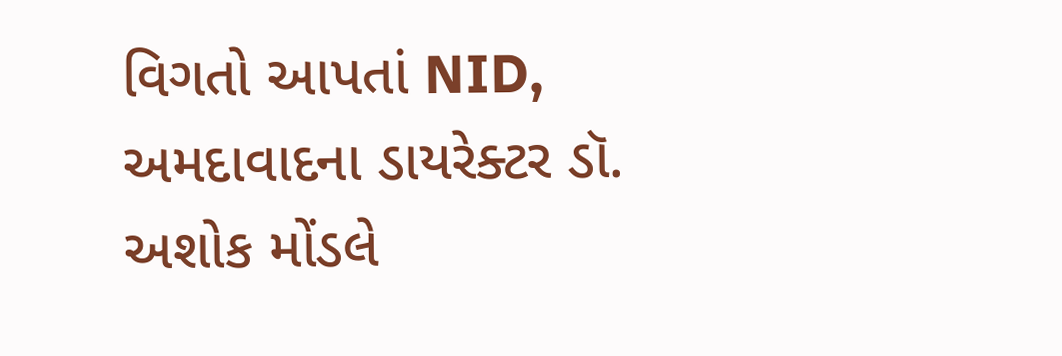વિગતો આપતાં NID, અમદાવાદના ડાયરેક્ટર ડૉ. અશોક મોંડલે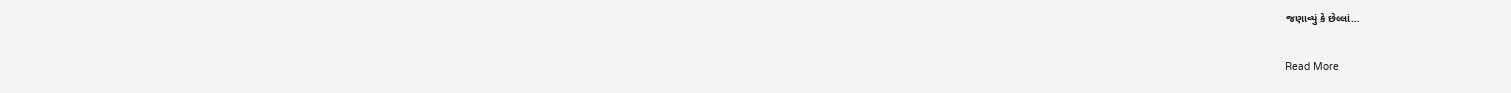જણાવ્યું કે છેલ્લાં…

Read More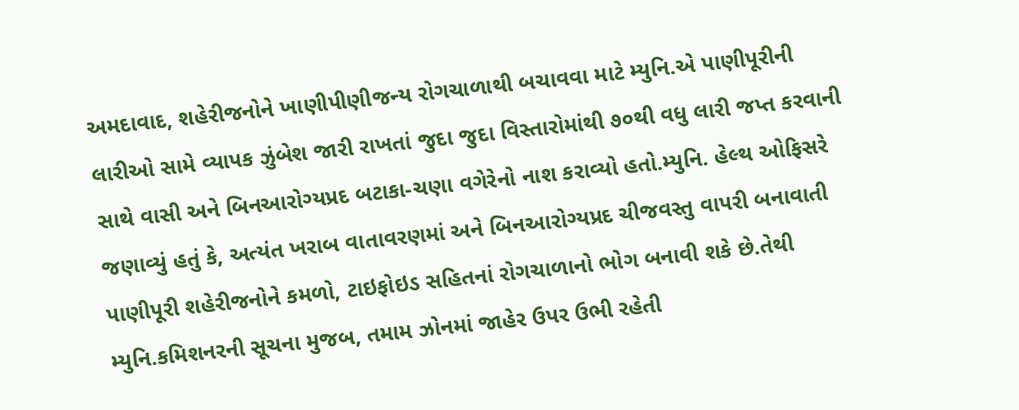અમદાવાદ, શહેરીજનોને ખાણીપીણીજન્ય રોગચાળાથી બચાવવા માટે મ્યુનિ.એ પાણીપૂરીની લારીઓ સામે વ્યાપક ઝુંબેશ જારી રાખતાં જુદા જુદા વિસ્તારોમાંથી ૭૦થી વધુ લારી જપ્ત કરવાની સાથે વાસી અને બિનઆરોગ્યપ્રદ બટાકા-ચણા વગેરેનો નાશ કરાવ્યો હતો.મ્યુનિ. હેલ્થ ઓફિસરે જણાવ્યું હતું કે, અત્યંત ખરાબ વાતાવરણમાં અને બિનઆરોગ્યપ્રદ ચીજવસ્તુ વાપરી બનાવાતી પાણીપૂરી શહેરીજનોને કમળો, ટાઇફોઇડ સહિતનાં રોગચાળાનો ભોગ બનાવી શકે છે.તેથી મ્યુનિ.કમિશનરની સૂચના મુજબ, તમામ ઝોનમાં જાહેર ઉપર ઉભી રહેતી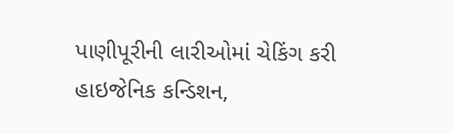પાણીપૂરીની લારીઓમાં ચેકિંગ કરી હાઇજેનિક કન્ડિશન,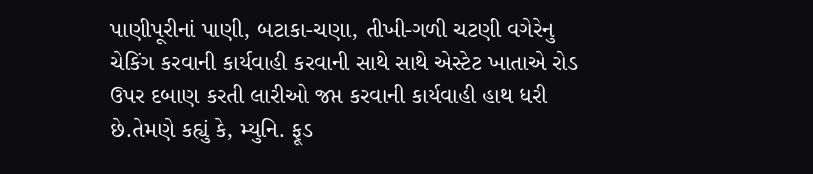પાણીપૂરીનાં પાણી, બટાકા-ચણા, તીખી-ગળી ચટણી વગેરેનુ ચેકિંગ કરવાની કાર્યવાહી કરવાની સાથે સાથે એસ્ટેટ ખાતાએ રોડ ઉપર દબાણ કરતી લારીઓ જપ્ત કરવાની કાર્યવાહી હાથ ધરી છે.તેમણે કહ્યું કે, મ્યુનિ. ફૂડ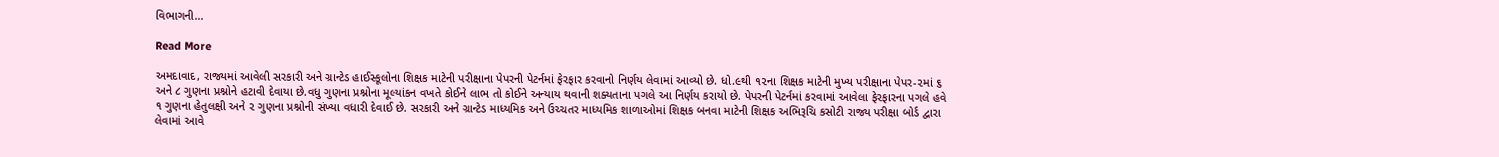વિભાગની…

Read More

અમદાવાદ, રાજ્યમાં આવેલી સરકારી અને ગ્રાન્ટેડ હાઈસ્કૂલોના શિક્ષક માટેની પરીક્ષાના પેપરની પેટર્નમાં ફેરફાર કરવાનો નિર્ણય લેવામાં આવ્યો છે. ધો.૯થી ૧૨ના શિક્ષક માટેની મુખ્ય પરીક્ષાના પેપર-૨માં ૬ અને ૮ ગુણના પ્રશ્નોને હટાવી દેવાયા છે.વધુ ગુણના પ્રશ્નોના મૂલ્યાંકન વખતે કોઈને લાભ તો કોઈને અન્યાય થવાની શક્યતાના પગલે આ નિર્ણય કરાયો છે. પેપરની પેટર્નમાં કરવામાં આવેલા ફેરફારના પગલે હવે ૧ ગુણના હેતુલક્ષી અને ૨ ગુણના પ્રશ્નોની સંખ્યા વધારી દેવાઈ છે. સરકારી અને ગ્રાન્ટેડ માધ્યમિક અને ઉચ્ચતર માધ્યમિક શાળાઓમાં શિક્ષક બનવા માટેની શિક્ષક અભિરૂચિ કસોટી રાજ્ય પરીક્ષા બોર્ડ દ્વારા લેવામાં આવે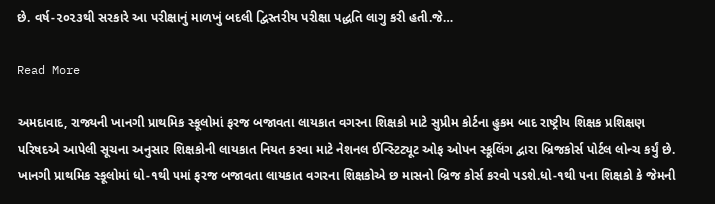છે. વર્ષ-૨૦૨૩થી સરકારે આ પરીક્ષાનું માળખું બદલી દ્વિસ્તરીય પરીક્ષા પદ્ધતિ લાગુ કરી હતી.જે…

Read More

અમદાવાદ, રાજ્યની ખાનગી પ્રાથમિક સ્કૂલોમાં ફરજ બજાવતા લાયકાત વગરના શિક્ષકો માટે સુપ્રીમ કોર્ટના હુકમ બાદ રાષ્ટ્રીય શિક્ષક પ્રશિક્ષણ પરિષદએ આપેલી સૂચના અનુસાર શિક્ષકોની લાયકાત નિયત કરવા માટે નેશનલ ઈન્સ્ટિટ્યૂટ ઓફ ઓપન સ્કૂલિંગ દ્વારા બ્રિજકોર્સ પોર્ટલ લોન્ચ કર્યું છે. ખાનગી પ્રાથમિક સ્કૂલોમાં ધો-૧થી ૫માં ફરજ બજાવતા લાયકાત વગરના શિક્ષકોએ છ માસનો બ્રિજ કોર્સ કરવો પડશે.ધો-૧થી ૫ના શિક્ષકો કે જેમની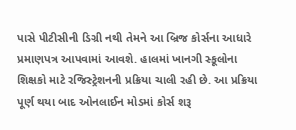પાસે પીટીસીની ડિગ્રી નથી તેમને આ બ્રિજ કોર્સના આધારે પ્રમાણપત્ર આપવામાં આવશે. હાલમાં ખાનગી સ્કૂલોના શિક્ષકો માટે રજિસ્ટ્રેશનની પ્રક્રિયા ચાલી રહી છે. આ પ્રક્રિયા પૂર્ણ થયા બાદ ઓનલાઈન મોડમાં કોર્સ શરૂ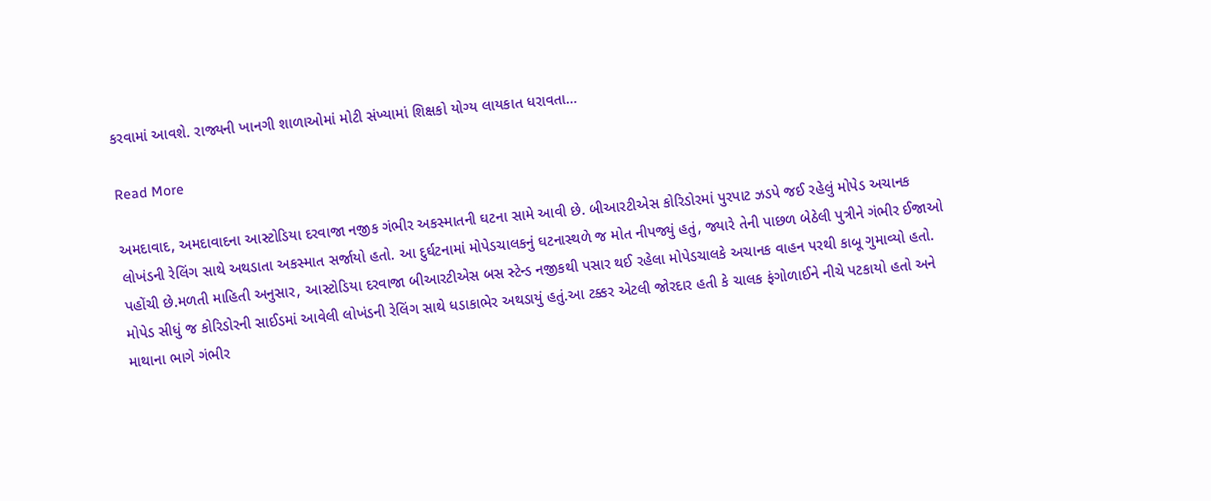કરવામાં આવશે. રાજ્યની ખાનગી શાળાઓમાં મોટી સંખ્યામાં શિક્ષકો યોગ્ય લાયકાત ધરાવતા…

Read More

અમદાવાદ, અમદાવાદના આસ્ટોડિયા દરવાજા નજીક ગંભીર અકસ્માતની ઘટના સામે આવી છે. બીઆરટીએસ કોરિડોરમાં પુરપાટ ઝડપે જઈ રહેલું મોપેડ અચાનક લોખંડની રેલિંગ સાથે અથડાતા અકસ્માત સર્જાયો હતો. આ દુર્ઘટનામાં મોપેડચાલકનું ઘટનાસ્થળે જ મોત નીપજ્યું હતું, જ્યારે તેની પાછળ બેઠેલી પુત્રીને ગંભીર ઈજાઓ પહોંચી છે.મળતી માહિતી અનુસાર, આસ્ટોડિયા દરવાજા બીઆરટીએસ બસ સ્ટેન્ડ નજીકથી પસાર થઈ રહેલા મોપેડચાલકે અચાનક વાહન પરથી કાબૂ ગુમાવ્યો હતો. મોપેડ સીધું જ કોરિડોરની સાઈડમાં આવેલી લોખંડની રેલિંગ સાથે ધડાકાભેર અથડાયું હતું.આ ટક્કર એટલી જોરદાર હતી કે ચાલક ફંગોળાઈને નીચે પટકાયો હતો અને માથાના ભાગે ગંભીર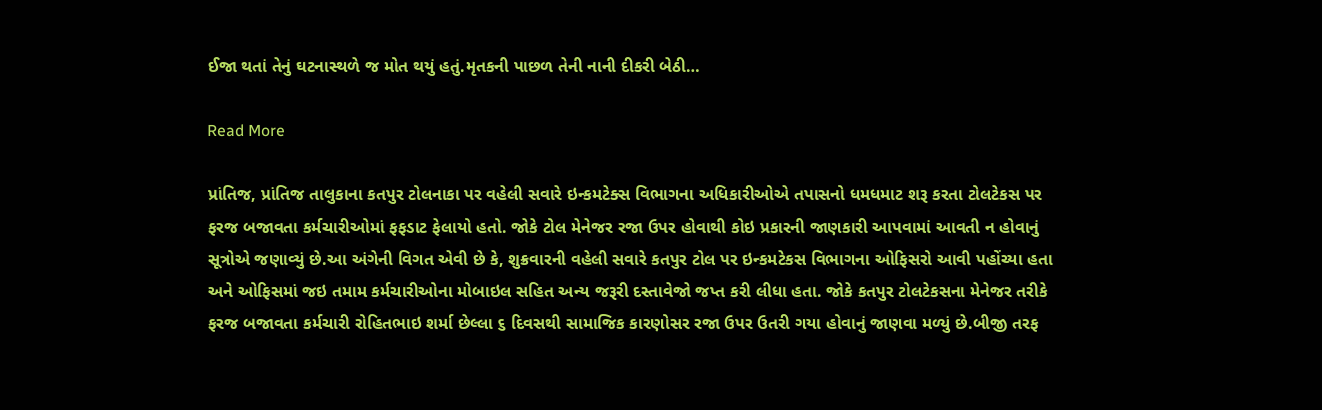ઈજા થતાં તેનું ઘટનાસ્થળે જ મોત થયું હતું.મૃતકની પાછળ તેની નાની દીકરી બેઠી…

Read More

પ્રાંતિજ, પ્રાંતિજ તાલુકાના કતપુર ટોલનાકા પર વહેલી સવારે ઇન્કમટેક્સ વિભાગના અધિકારીઓએ તપાસનો ધમધમાટ શરૂ કરતા ટોલટેકસ પર ફરજ બજાવતા કર્મચારીઓમાં ફફડાટ ફેલાયો હતો. જોકે ટોલ મેનેજર રજા ઉપર હોવાથી કોઇ પ્રકારની જાણકારી આપવામાં આવતી ન હોવાનું સૂત્રોએ જણાવ્યું છે.આ અંગેની વિગત એવી છે કે, શુક્રવારની વહેલી સવારે કતપુર ટોલ પર ઇન્કમટેકસ વિભાગના ઓફિસરો આવી પહોંચ્યા હતા અને ઓફિસમાં જઇ તમામ કર્મચારીઓના મોબાઇલ સહિત અન્ય જરૂરી દસ્તાવેજો જપ્ત કરી લીધા હતા. જોકે કતપુર ટોલટેકસના મેનેજર તરીકે ફરજ બજાવતા કર્મચારી રોહિતભાઇ શર્મા છેલ્લા ૬ દિવસથી સામાજિક કારણોસર રજા ઉપર ઉતરી ગયા હોવાનું જાણવા મળ્યું છે.બીજી તરફ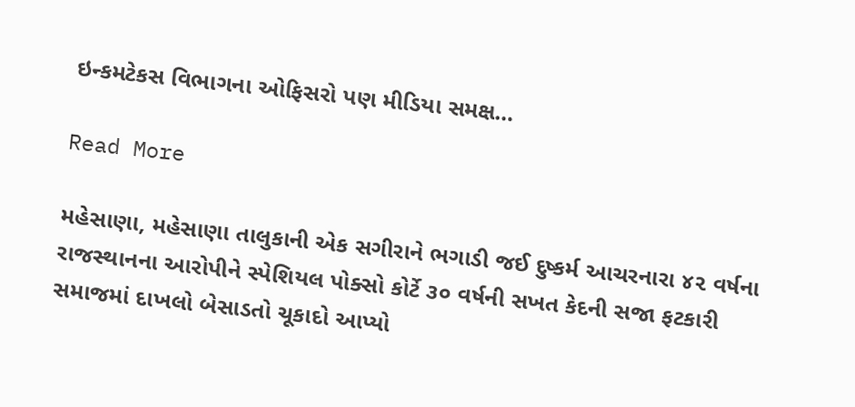ઇન્કમટેકસ વિભાગના ઓફિસરો પણ મીડિયા સમક્ષ…

Read More

મહેસાણા, મહેસાણા તાલુકાની એક સગીરાને ભગાડી જઈ દુષ્કર્મ આચરનારા ૪૨ વર્ષના રાજસ્થાનના આરોપીને સ્પેશિયલ પોક્સો કોર્ટે ૩૦ વર્ષની સખત કેદની સજા ફટકારી સમાજમાં દાખલો બેસાડતો ચૂકાદો આપ્યો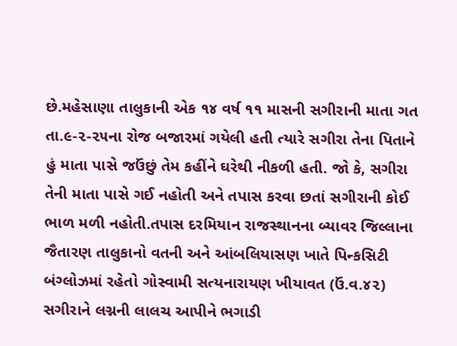છે.મહેસાણા તાલુકાની એક ૧૪ વર્ષ ૧૧ માસની સગીરાની માતા ગત તા.૯-૨-૨૫ના રોજ બજારમાં ગયેલી હતી ત્યારે સગીરા તેના પિતાને હું માતા પાસે જઉંછું તેમ કહીંને ઘરેથી નીકળી હતી. જો કે, સગીરા તેની માતા પાસે ગઈ નહોતી અને તપાસ કરવા છતાં સગીરાની કોઈ ભાળ મળી નહોતી.તપાસ દરમિયાન રાજસ્થાનના બ્યાવર જિલ્લાના જૈતારણ તાલુકાનો વતની અને આંબલિયાસણ ખાતે પિન્કસિટી બંગ્લોઝમાં રહેતો ગોસ્વામી સત્યનારાયણ ખીયાવત (ઉં.વ.૪૨) સગીરાને લગ્નની લાલચ આપીને ભગાડી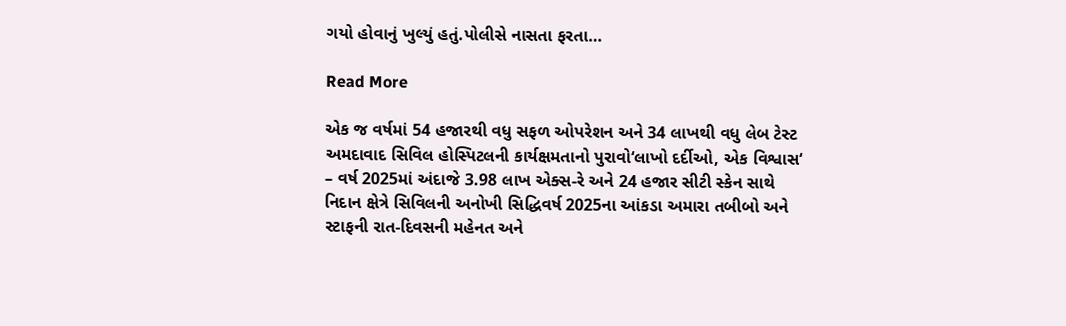ગયો હોવાનું ખુલ્યું હતું.પોલીસે નાસતા ફરતા…

Read More

એક જ વર્ષમાં 54 હજારથી વધુ સફળ ઓપરેશન અને 34 લાખથી વધુ લેબ ટેસ્ટ અમદાવાદ સિવિલ હોસ્પિટલની કાર્યક્ષમતાનો પુરાવો‘લાખો દર્દીઓ, એક વિશ્વાસ‘ – વર્ષ 2025માં અંદાજે 3.98 લાખ એક્સ-રે અને 24 હજાર સીટી સ્કેન સાથે નિદાન ક્ષેત્રે સિવિલની અનોખી સિદ્ધિવર્ષ 2025ના આંકડા અમારા તબીબો અને સ્ટાફની રાત-દિવસની મહેનત અને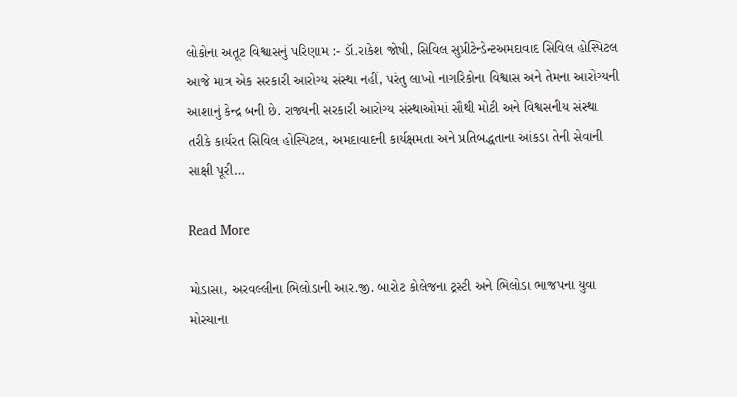લોકોના અતૂટ વિશ્વાસનું પરિણામ :- ડૉ.રાકેશ જોષી, સિવિલ સુપ્રીટેન્ડેન્ટઅમદાવાદ સિવિલ હોસ્પિટલ આજે માત્ર એક સરકારી આરોગ્ય સંસ્થા નહીં, પરંતુ લાખો નાગરિકોના વિશ્વાસ અને તેમના આરોગ્યની આશાનું કેન્દ્ર બની છે. રાજ્યની સરકારી આરોગ્ય સંસ્થાઓમાં સૌથી મોટી અને વિશ્વસનીય સંસ્થા તરીકે કાર્યરત સિવિલ હોસ્પિટલ, અમદાવાદની કાર્યક્ષમતા અને પ્રતિબદ્ધતાના આંકડા તેની સેવાની સાક્ષી પૂરી…

Read More

મોડાસા, અરવલ્લીના ભિલોડાની આર.જી. બારોટ કોલેજના ટ્રસ્ટી અને ભિલોડા ભાજપના યુવા મોરચાના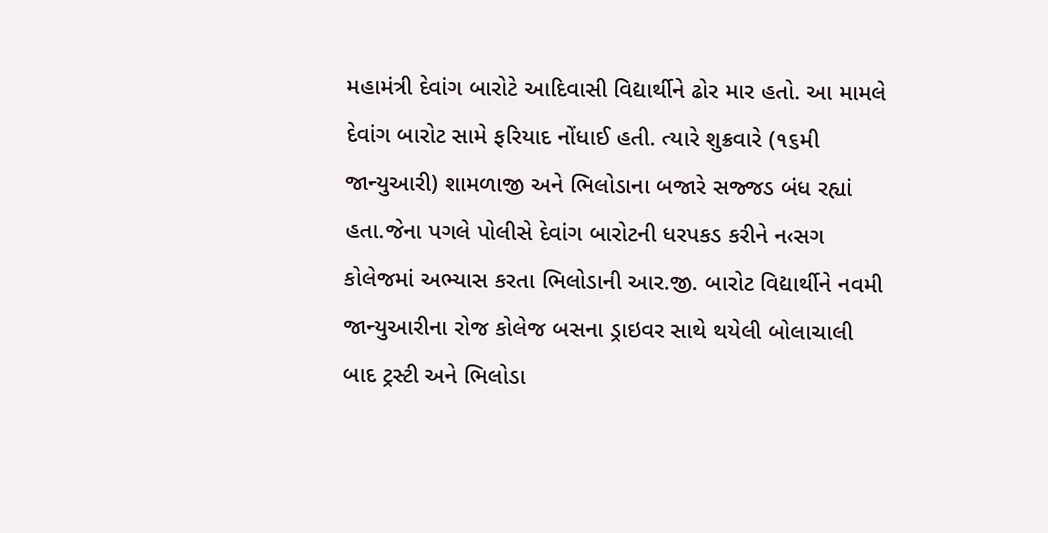મહામંત્રી દેવાંગ બારોટે આદિવાસી વિદ્યાર્થીને ઢોર માર હતો. આ મામલે દેવાંગ બારોટ સામે ફરિયાદ નોંધાઈ હતી. ત્યારે શુક્રવારે (૧૬મી જાન્યુઆરી) શામળાજી અને ભિલોડાના બજારે સજ્જડ બંધ રહ્યાં હતા.જેના પગલે પોલીસે દેવાંગ બારોટની ધરપકડ કરીને ન‹સગ કોલેજમાં અભ્યાસ કરતા ભિલોડાની આર.જી. બારોટ વિદ્યાર્થીને નવમી જાન્યુઆરીના રોજ કોલેજ બસના ડ્રાઇવર સાથે થયેલી બોલાચાલી બાદ ટ્રસ્ટી અને ભિલોડા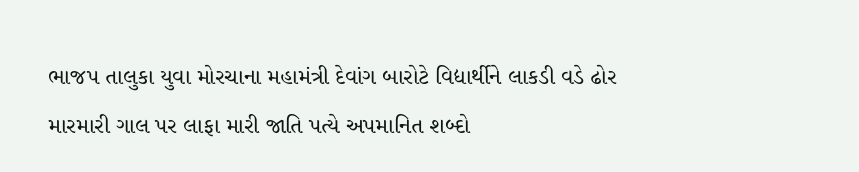ભાજપ તાલુકા યુવા મોરચાના મહામંત્રી દેવાંગ બારોટે વિદ્યાર્થીને લાકડી વડે ઢોર મારમારી ગાલ પર લાફા મારી જાતિ પત્યે અપમાનિત શબ્દો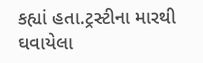કહ્યાં હતા.ટ્રસ્ટીના મારથી ઘવાયેલા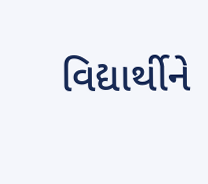વિદ્યાર્થીને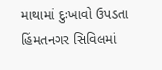માથામાં દુઃખાવો ઉપડતા હિંમતનગર સિવિલમાં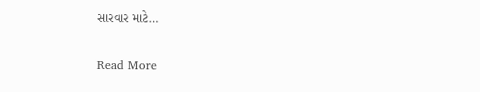સારવાર માટે…

Read More